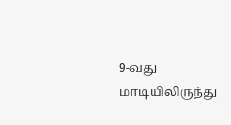9-வது மாடியிலிருந்து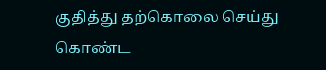குதித்து தற்கொலை செய்து கொண்ட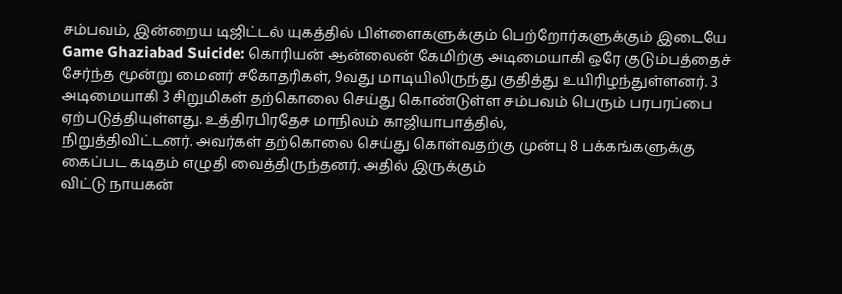சம்பவம், இன்றைய டிஜிட்டல் யுகத்தில் பிள்ளைகளுக்கும் பெற்றோர்களுக்கும் இடையே
Game Ghaziabad Suicide: கொரியன் ஆன்லைன் கேமிற்கு அடிமையாகி ஒரே குடும்பத்தைச் சேர்ந்த மூன்று மைனர் சகோதரிகள், 9வது மாடியிலிருந்து குதித்து உயிரிழந்துள்ளனர். 3
அடிமையாகி 3 சிறுமிகள் தற்கொலை செய்து கொண்டுள்ள சம்பவம் பெரும் பரபரப்பை ஏற்படுத்தியுள்ளது. உத்திரபிரதேச மாநிலம் காஜியாபாத்தில்,
நிறுத்திவிட்டனர். அவர்கள் தற்கொலை செய்து கொள்வதற்கு முன்பு 8 பக்கங்களுக்கு கைப்பட கடிதம் எழுதி வைத்திருந்தனர். அதில் இருக்கும்
விட்டு நாயகன்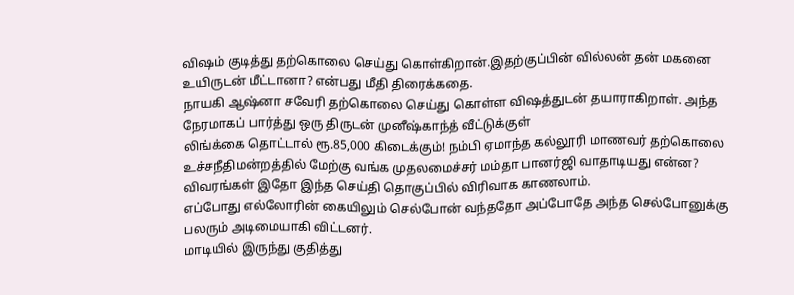விஷம் குடித்து தற்கொலை செய்து கொள்கிறான்.இதற்குப்பின் வில்லன் தன் மகனை உயிருடன் மீட்டானா? என்பது மீதி திரைக்கதை.
நாயகி ஆஷ்னா சவேரி தற்கொலை செய்து கொள்ள விஷத்துடன் தயாராகிறாள். அந்த நேரமாகப் பார்த்து ஒரு திருடன் முனீஷ்காந்த் வீட்டுக்குள்
லிங்க்கை தொட்டால் ரூ.85,000 கிடைக்கும்! நம்பி ஏமாந்த கல்லூரி மாணவர் தற்கொலை
உச்சநீதிமன்றத்தில் மேற்கு வங்க முதலமைச்சர் மம்தா பானர்ஜி வாதாடியது என்ன? விவரங்கள் இதோ இந்த செய்தி தொகுப்பில் விரிவாக காணலாம்.
எப்போது எல்லோரின் கையிலும் செல்போன் வந்ததோ அப்போதே அந்த செல்போனுக்கு பலரும் அடிமையாகி விட்டனர்.
மாடியில் இருந்து குதித்து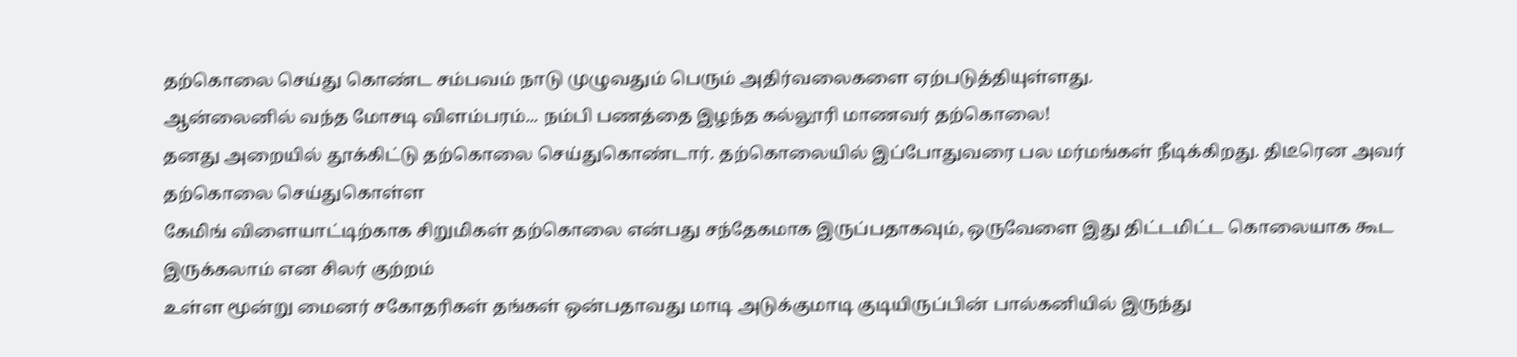தற்கொலை செய்து கொண்ட சம்பவம் நாடு முழுவதும் பெரும் அதிர்வலைகளை ஏற்படுத்தியுள்ளது.
ஆன்லைனில் வந்த மோசடி விளம்பரம்... நம்பி பணத்தை இழந்த கல்லூரி மாணவர் தற்கொலை!
தனது அறையில் தூக்கிட்டு தற்கொலை செய்துகொண்டார். தற்கொலையில் இப்போதுவரை பல மர்மங்கள் நீடிக்கிறது. திடீரென அவர் தற்கொலை செய்துகொள்ள
கேமிங் விளையாட்டிற்காக சிறுமிகள் தற்கொலை என்பது சந்தேகமாக இருப்பதாகவும், ஒருவேளை இது திட்டமிட்ட கொலையாக கூட இருக்கலாம் என சிலர் குற்றம்
உள்ள மூன்று மைனர் சகோதரிகள் தங்கள் ஒன்பதாவது மாடி அடுக்குமாடி குடியிருப்பின் பால்கனியில் இருந்து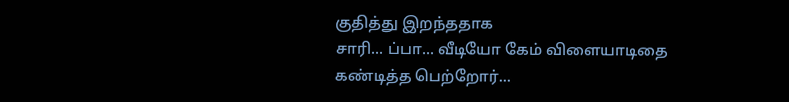குதித்து இறந்ததாக
சாரி... ப்பா... வீடியோ கேம் விளையாடிதை கண்டித்த பெற்றோர்...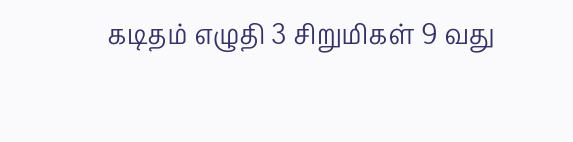கடிதம் எழுதி 3 சிறுமிகள் 9 வது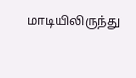மாடியிலிருந்து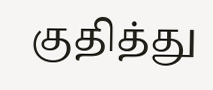குதித்து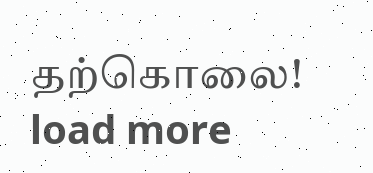தற்கொலை!
load more